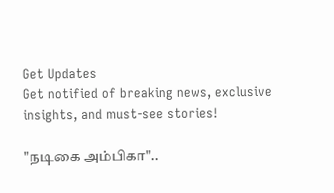Get Updates
Get notified of breaking news, exclusive insights, and must-see stories!

"நடிகை அம்பிகா"..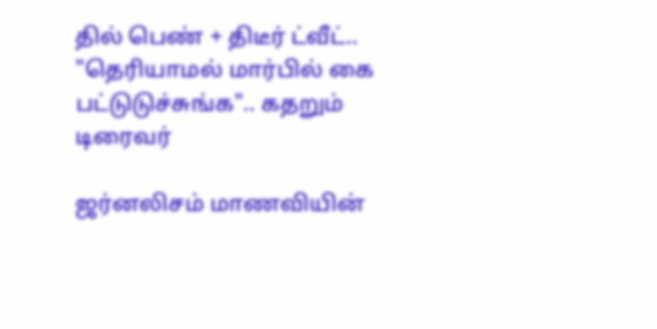தில் பெண் + திடீர் ட்வீட்.. "தெரியாமல் மார்பில் கை பட்டுடுச்சுங்க".. கதறும் டிரைவர்

ஜர்னலிசம் மாணவியின்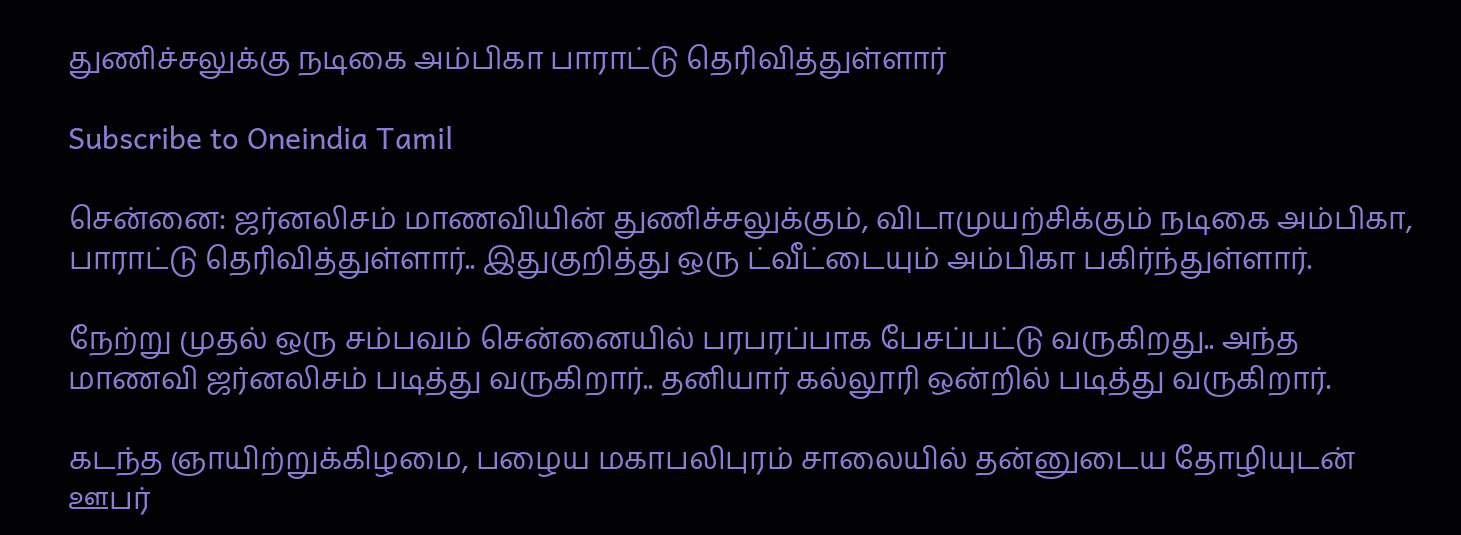துணிச்சலுக்கு நடிகை அம்பிகா பாராட்டு தெரிவித்துள்ளார்

Subscribe to Oneindia Tamil

சென்னை: ஜர்னலிசம் மாணவியின் துணிச்சலுக்கும், விடாமுயற்சிக்கும் நடிகை அம்பிகா, பாராட்டு தெரிவித்துள்ளார்.. இதுகுறித்து ஒரு ட்வீட்டையும் அம்பிகா பகிர்ந்துள்ளார்.

நேற்று முதல் ஒரு சம்பவம் சென்னையில் பரபரப்பாக பேசப்பட்டு வருகிறது.. அந்த மாணவி ஜர்னலிசம் படித்து வருகிறார்.. தனியார் கல்லூரி ஒன்றில் படித்து வருகிறார்.

கடந்த ஞாயிற்றுக்கிழமை, பழைய மகாபலிபுரம் சாலையில் தன்னுடைய தோழியுடன் ஊபர்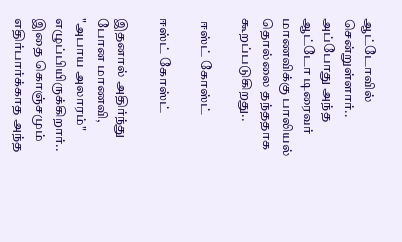ஆட்டோவில் சென்றுள்ளார்.. அப்போது அந்த ஆட்டோ டிரைவர் மாணவிக்கு பாலியல் தொல்லை தந்ததாக கூறப்படுகிறது..

 ஈஸ்ட் கோஸ்ட்

ஈஸ்ட் கோஸ்ட்

இதனால் அதிர்ந்து போன மாணவி, "அபாய அலாரம்" எழுப்பியிருக்கிறார்.. இதை கொஞ்சமும் எதிர்பார்க்காத அந்த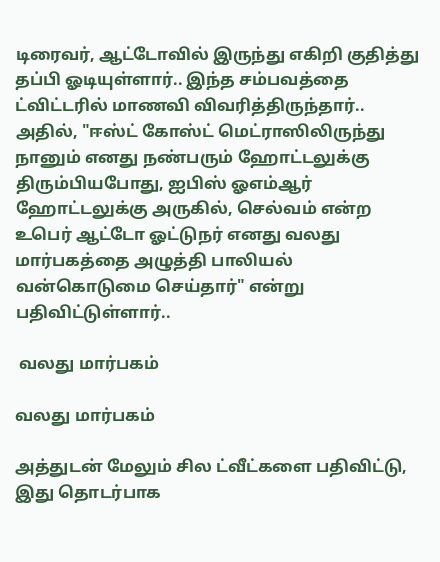டிரைவர், ஆட்டோவில் இருந்து எகிறி குதித்து தப்பி ஓடியுள்ளார்.. இந்த சம்பவத்தை ட்விட்டரில் மாணவி விவரித்திருந்தார்.. அதில், "ஈஸ்ட் கோஸ்ட் மெட்ராஸிலிருந்து நானும் எனது நண்பரும் ஹோட்டலுக்கு திரும்பியபோது, ஐபிஸ் ஓஎம்ஆர் ஹோட்டலுக்கு அருகில், செல்வம் என்ற உபெர் ஆட்டோ ஓட்டுநர் எனது வலது மார்பகத்தை அழுத்தி பாலியல் வன்கொடுமை செய்தார்" என்று பதிவிட்டுள்ளார்..

 வலது மார்பகம்

வலது மார்பகம்

அத்துடன் மேலும் சில ட்வீட்களை பதிவிட்டு, இது தொடர்பாக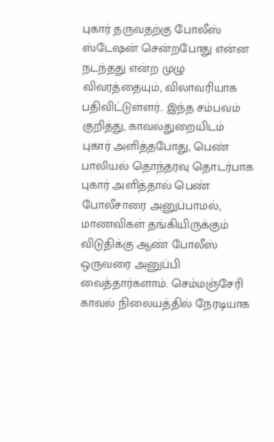புகார் தருவதற்கு போலீஸ் ஸ்டேஷன் சென்றபோது என்ன நடந்தது என்ற முழு விவரத்தையும், விலாவரியாக பதிவிட்டுள்ளர்.. இந்த சம்பவம் குறித்து, காவல்துறையிடம் புகார் அளித்தபோது, பெண் பாலியல் தொந்தரவு தொடர்பாக புகார் அளித்தால் பெண் போலீசாரை அனுப்பாமல், மாணவிகள் தங்கியிருக்கும் விடுதிக்கு ஆண் போலீஸ் ஒருவரை அனுப்பி வைத்தார்களாம். செம்மஞ்சேரி காவல் நிலையத்தில் நேரடியாக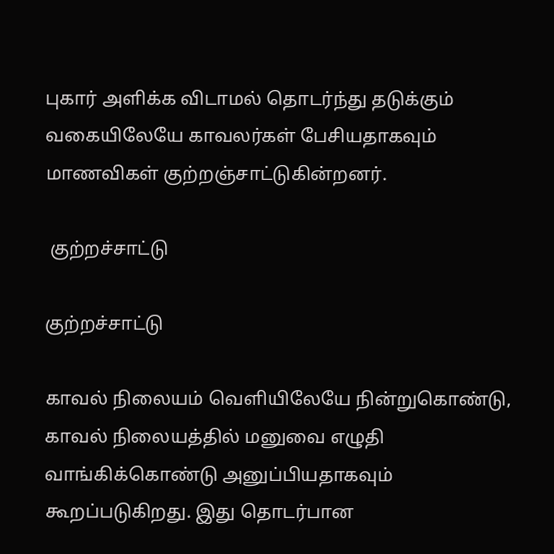புகார் அளிக்க விடாமல் தொடர்ந்து தடுக்கும் வகையிலேயே காவலர்கள் பேசியதாகவும் மாணவிகள் குற்றஞ்சாட்டுகின்றனர்.

 குற்றச்சாட்டு

குற்றச்சாட்டு

காவல் நிலையம் வெளியிலேயே நின்றுகொண்டு, காவல் நிலையத்தில் மனுவை எழுதி வாங்கிக்கொண்டு அனுப்பியதாகவும் கூறப்படுகிறது. இது தொடர்பான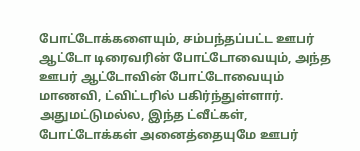போட்டோக்களையும், சம்பந்தப்பட்ட ஊபர் ஆட்டோ டிரைவரின் போட்டோவையும், அந்த ஊபர் ஆட்டோவின் போட்டோவையும் மாணவி, ட்விட்டரில் பகிர்ந்துள்ளார். அதுமட்டுமல்ல, இந்த ட்வீட்கள், போட்டோக்கள் அனைத்தையுமே ஊபர்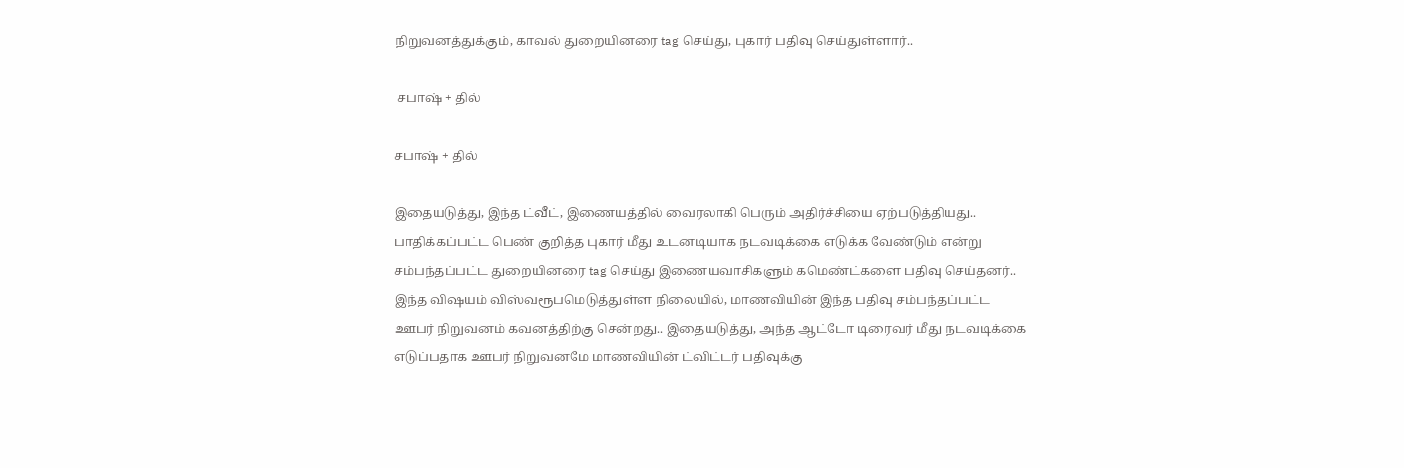நிறுவனத்துக்கும், காவல் துறையினரை tag செய்து, புகார் பதிவு செய்துள்ளார்..

 சபாஷ் + தில்

சபாஷ் + தில்

இதையடுத்து, இந்த ட்வீட், இணையத்தில் வைரலாகி பெரும் அதிர்ச்சியை ஏற்படுத்தியது.. பாதிக்கப்பட்ட பெண் குறித்த புகார் மீது உடனடியாக நடவடிக்கை எடுக்க வேண்டும் என்று சம்பந்தப்பட்ட துறையினரை tag செய்து இணையவாசிகளும் கமெண்ட்களை பதிவு செய்தனர்.. இந்த விஷயம் விஸ்வரூபமெடுத்துள்ள நிலையில், மாணவியின் இந்த பதிவு சம்பந்தப்பட்ட ஊபர் நிறுவனம் கவனத்திற்கு சென்றது.. இதையடுத்து, அந்த ஆட்டோ டிரைவர் மீது நடவடிக்கை எடுப்பதாக ஊபர் நிறுவனமே மாணவியின் ட்விட்டர் பதிவுக்கு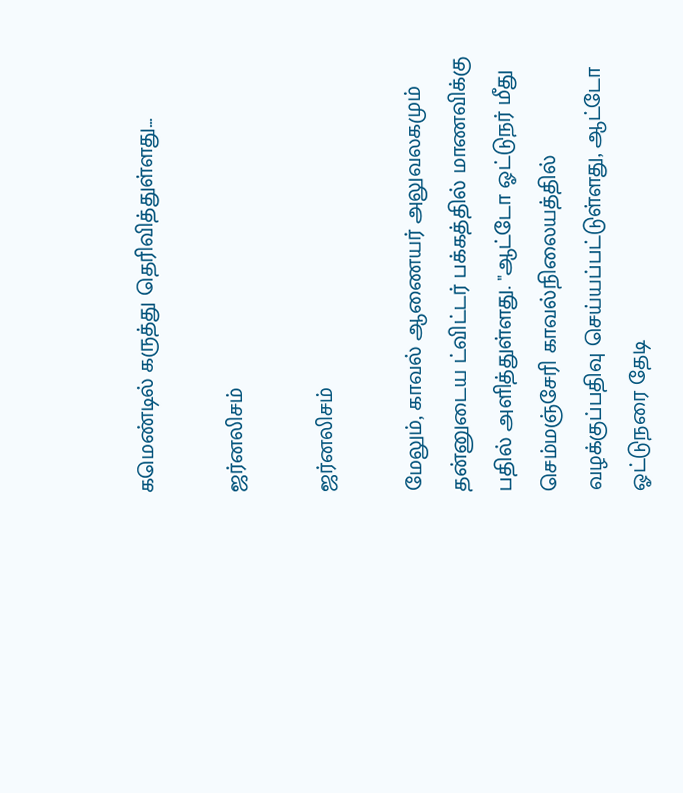கமெண்டில் கருத்து தெரிவித்துள்ளது...

ஜர்னலிசம்

ஜர்னலிசம்

மேலும், காவல் ஆணையர் அலுவலகமும் தன்னுடைய ட்விட்டர் பக்கத்தில் மாணவிக்கு பதில் அளித்துள்ளது. "ஆட்டோ ஓட்டுநர் மீது செம்மஞ்சேரி காவல்நிலையத்தில் வழக்குப்பதிவு செய்யப்பட்டுள்ளது, ஆட்டோ ஓட்டுநரை தேடி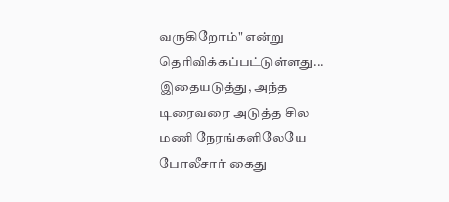வருகிறோம்" என்று தெரிவிக்கப்பட்டுள்ளது... இதையடுத்து, அந்த டிரைவரை அடுத்த சில மணி நேரங்களிலேயே போலீசார் கைது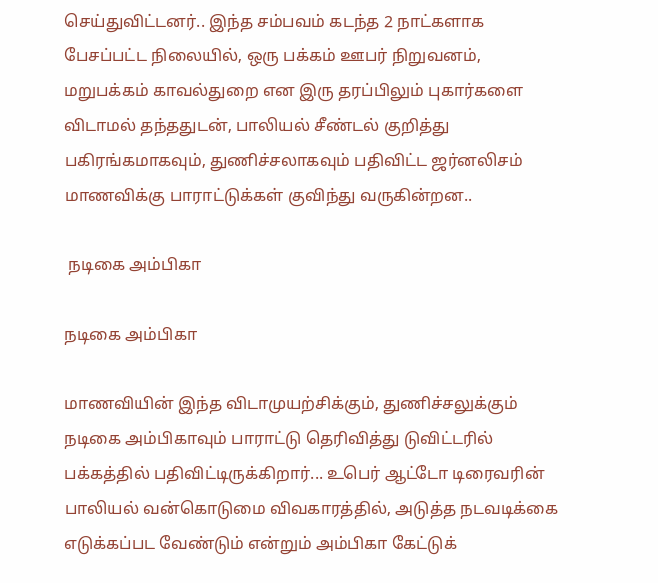செய்துவிட்டனர்.. இந்த சம்பவம் கடந்த 2 நாட்களாக பேசப்பட்ட நிலையில், ஒரு பக்கம் ஊபர் நிறுவனம், மறுபக்கம் காவல்துறை என இரு தரப்பிலும் புகார்களை விடாமல் தந்ததுடன், பாலியல் சீண்டல் குறித்து பகிரங்கமாகவும், துணிச்சலாகவும் பதிவிட்ட ஜர்னலிசம் மாணவிக்கு பாராட்டுக்கள் குவிந்து வருகின்றன..

 நடிகை அம்பிகா

நடிகை அம்பிகா

மாணவியின் இந்த விடாமுயற்சிக்கும், துணிச்சலுக்கும் நடிகை அம்பிகாவும் பாராட்டு தெரிவித்து டுவிட்டரில் பக்கத்தில் பதிவிட்டிருக்கிறார்... உபெர் ஆட்டோ டிரைவரின் பாலியல் வன்கொடுமை விவகாரத்தில், அடுத்த நடவடிக்கை எடுக்கப்பட வேண்டும் என்றும் அம்பிகா கேட்டுக்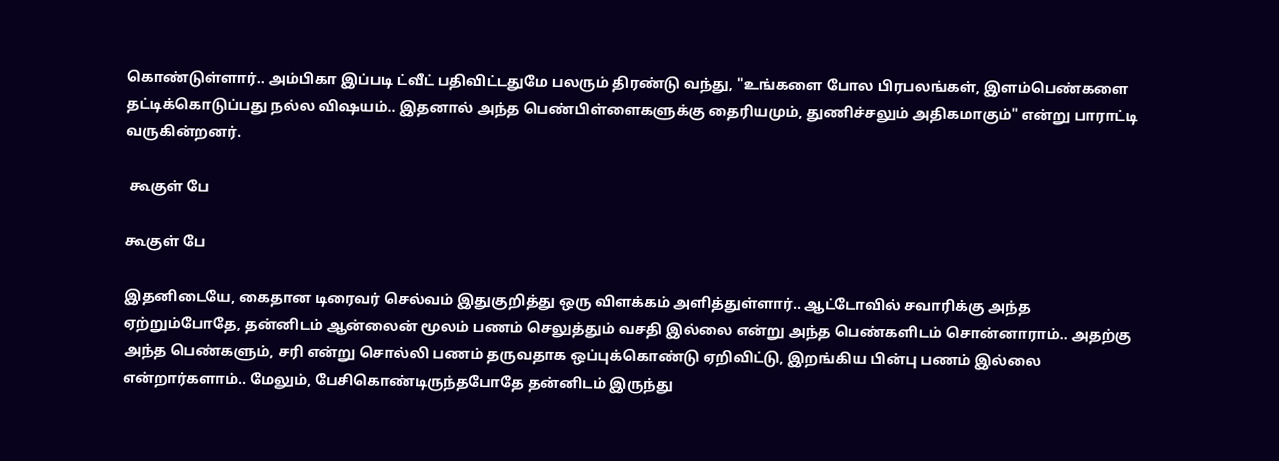கொண்டுள்ளார்.. அம்பிகா இப்படி ட்வீட் பதிவிட்டதுமே பலரும் திரண்டு வந்து, "உங்களை போல பிரபலங்கள், இளம்பெண்களை தட்டிக்கொடுப்பது நல்ல விஷயம்.. இதனால் அந்த பெண்பிள்ளைகளுக்கு தைரியமும், துணிச்சலும் அதிகமாகும்" என்று பாராட்டி வருகின்றனர்.

 கூகுள் பே

கூகுள் பே

இதனிடையே, கைதான டிரைவர் செல்வம் இதுகுறித்து ஒரு விளக்கம் அளித்துள்ளார்.. ஆட்டோவில் சவாரிக்கு அந்த ஏற்றும்போதே, தன்னிடம் ஆன்லைன் மூலம் பணம் செலுத்தும் வசதி இல்லை என்று அந்த பெண்களிடம் சொன்னாராம்.. அதற்கு அந்த பெண்களும், சரி என்று சொல்லி பணம் தருவதாக ஒப்புக்கொண்டு ஏறிவிட்டு, இறங்கிய பின்பு பணம் இல்லை என்றார்களாம்.. மேலும், பேசிகொண்டிருந்தபோதே தன்னிடம் இருந்து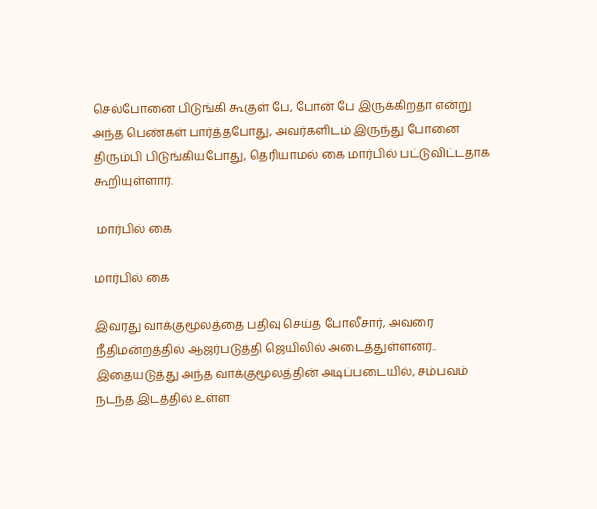செல்போனை பிடுங்கி கூகுள் பே, போன் பே இருக்கிறதா என்று அந்த பெண்கள் பார்த்தபோது, அவர்களிடம் இருந்து போனை திரும்பி பிடுங்கியபோது, தெரியாமல் கை மார்பில் பட்டுவிட்டதாக கூறியுள்ளார்.

 மார்பில் கை

மார்பில் கை

இவரது வாக்குமூலத்தை பதிவு செய்த போலீசார், அவரை நீதிமன்றத்தில் ஆஜர்படுத்தி ஜெயிலில் அடைத்துள்ளனர்.. இதையடுத்து அந்த வாக்குமூலத்தின் அடிப்படையில், சம்பவம் நடந்த இடத்தில் உள்ள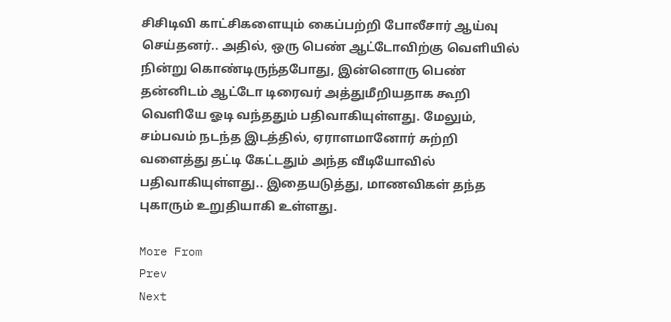சிசிடிவி காட்சிகளையும் கைப்பற்றி போலீசார் ஆய்வு செய்தனர்.. அதில், ஒரு பெண் ஆட்டோவிற்கு வெளியில் நின்று கொண்டிருந்தபோது, இன்னொரு பெண் தன்னிடம் ஆட்டோ டிரைவர் அத்துமீறியதாக கூறி வெளியே ஓடி வந்ததும் பதிவாகியுள்ளது. மேலும், சம்பவம் நடந்த இடத்தில், ஏராளமானோர் சுற்றி வளைத்து தட்டி கேட்டதும் அந்த வீடியோவில் பதிவாகியுள்ளது.. இதையடுத்து, மாணவிகள் தந்த புகாரும் உறுதியாகி உள்ளது.

More From
Prev
Next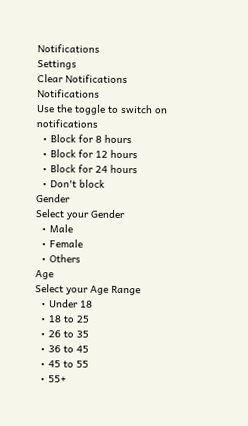Notifications
Settings
Clear Notifications
Notifications
Use the toggle to switch on notifications
  • Block for 8 hours
  • Block for 12 hours
  • Block for 24 hours
  • Don't block
Gender
Select your Gender
  • Male
  • Female
  • Others
Age
Select your Age Range
  • Under 18
  • 18 to 25
  • 26 to 35
  • 36 to 45
  • 45 to 55
  • 55+